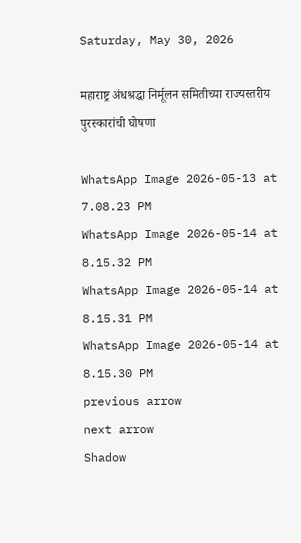Saturday, May 30, 2026

महाराष्ट्र अंधश्रद्धा निर्मूलन समितीच्या राज्यस्तरीय पुरस्कारांची घोषणा

WhatsApp Image 2026-05-13 at 7.08.23 PM
WhatsApp Image 2026-05-14 at 8.15.32 PM
WhatsApp Image 2026-05-14 at 8.15.31 PM
WhatsApp Image 2026-05-14 at 8.15.30 PM
previous arrow
next arrow
Shadow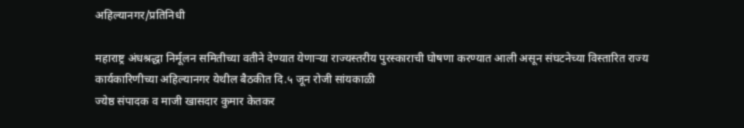अहिल्यानगर/प्रतिनिधी

महाराष्ट्र अंधश्रद्धा निर्मूलन समितीच्या वतीने देण्यात येणाऱ्या राज्यस्तरीय पुरस्काराची घोषणा करण्यात आली असून संघटनेच्या विस्तारित राज्य कार्यकारिणीच्या अहिल्यानगर येथील बैठकीत दि.५ जून रोजी सांयकाळी
ज्येष्ठ संपादक व माजी खासदार कुमार केतकर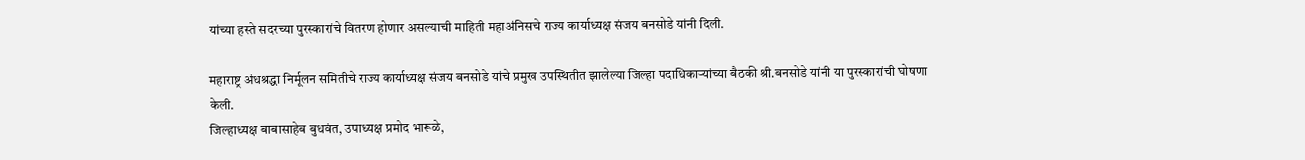यांच्या हस्ते सदरच्या पुरस्कारांचे वितरण होणार असल्याची माहिती महाअंनिसचे राज्य कार्याध्यक्ष संजय बनसोडे यांनी दिली.

महाराष्ट्र अंधश्रद्धा निर्मूलन समितीचे राज्य कार्याध्यक्ष संजय बनसोडे यांचे प्रमुख उपस्थितीत झालेल्या जिल्हा पदाधिकाऱ्यांच्या बैठकी श्री.बनसोडे यांनी या पुरस्कारांची घोषणा केली.
जिल्हाध्यक्ष बाबासाहेब बुधवंत, उपाध्यक्ष प्रमोद भारूळे,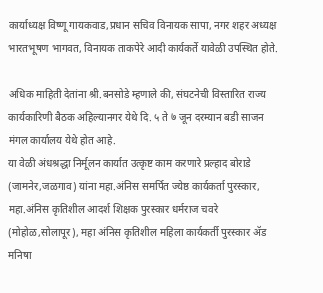कार्याध्यक्ष विष्णू गायकवाड,प्रधान सचिव विनायक सापा, नगर शहर अध्यक्ष भारतभूषण भागवत, विनायक ताकपेरे आदी कार्यकर्ते यावेळी उपस्थित होते.

अधिक माहिती देतांना श्री.बनसोडे म्हणाले की, संघटनेची विस्तारित राज्य कार्यकारिणी बैठक अहिल्यानगर येथे दि. ५ ते ७ जून दरम्यान बडी साजन मंगल कार्यालय येथे होत आहे.
या वेळी अंधश्रद्धा निर्मूलन कार्यात उत्कृष्ट काम करणारे प्रल्हाद बोराडे (जामनेर,जळगाव) यांना महा.अंनिस समर्पित ज्येष्ठ कार्यकर्ता पुरस्कार, महा.अंनिस कृतिशील आदर्श शिक्षक पुरस्कार धर्मराज चवरे (मोहोळ,सोलापूर), महा अंनिस कृतिशील महिला कार्यकर्ती पुरस्कार ॲड मनिषा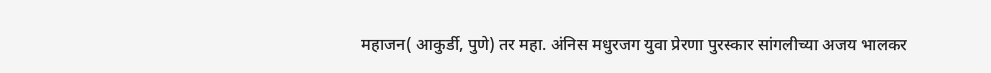महाजन( आकुर्डी, पुणे) तर महा. अंनिस मधुरजग युवा प्रेरणा पुरस्कार सांगलीच्या अजय भालकर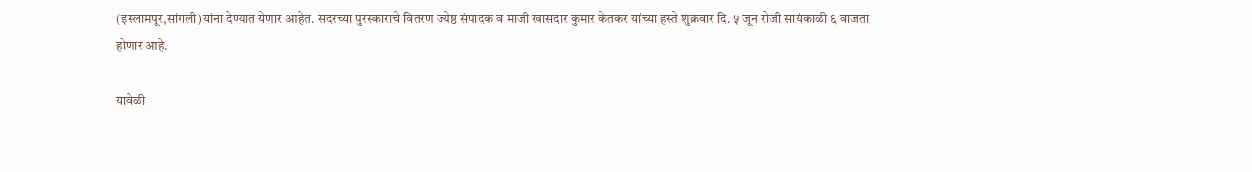(इस्लामपूर,सांगली)यांना देण्यात येणार आहेत. सदरच्या पुरस्काराचे वितरण ज्येष्ठ संपादक व माजी खासदार कुमार केतकर यांच्या हस्ते शुक्रवार दि. ५ जून रोजी सायंकाळी ६ वाजता होणार आहे.

यावेळी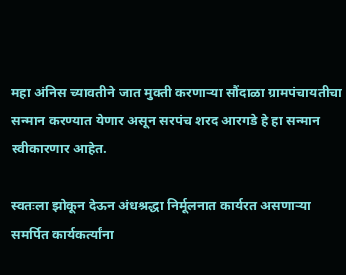महा अंनिस च्यावतीने जात मुक्ती करणाऱ्या सौंदाळा ग्रामपंचायतीचा सन्मान करण्यात येणार असून सरपंच शरद आरगडे हे हा सन्मान स्वीकारणार आहेत.

स्वतःला झोकून देऊन अंधश्रद्धा निर्मूलनात कार्यरत असणाऱ्या समर्पित कार्यकर्त्यांना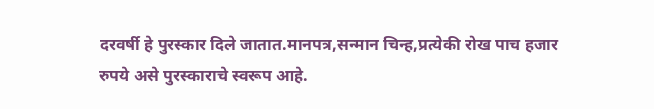दरवर्षी हे पुरस्कार दिले जातात.मानपत्र,सन्मान चिन्ह,प्रत्येकी रोख पाच हजार रुपये असे पुरस्काराचे स्वरूप आहे.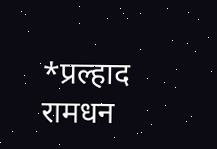*प्रल्हाद रामधन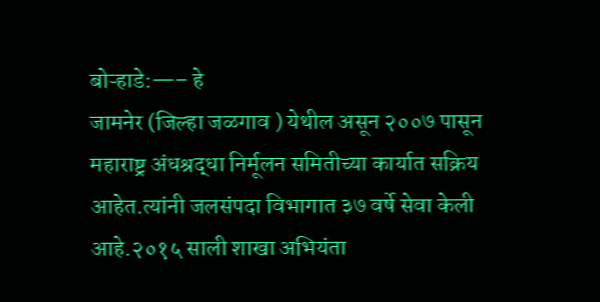बोऱ्हाडे:—– हे
जामनेर (जिल्हा जळगाव ) येथील असून २००७ पासून महाराष्ट्र अंधश्रद्धा निर्मूलन समितीच्या कार्यात सक्रिय आहेत.त्यांनी जलसंपदा विभागात ३७ वर्षे सेवा केली आहे.२०१५ साली शाखा अभियंता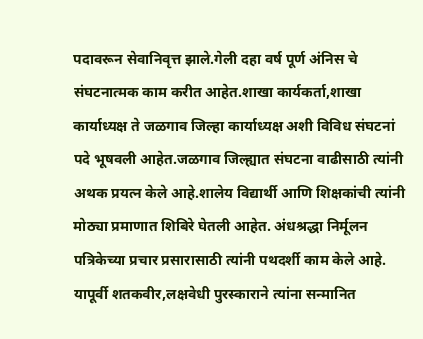पदावरून सेवानिवृत्त झाले.गेली दहा वर्ष पूर्ण अंनिस चे संघटनात्मक काम करीत आहेत.शाखा कार्यकर्ता,शाखा कार्याध्यक्ष ते जळगाव जिल्हा कार्याध्यक्ष अशी विविध संघटनां पदे भूषवली आहेत.जळगाव जिल्ह्यात संघटना वाढीसाठी त्यांनी अथक प्रयत्न केले आहे.शालेय विद्यार्थी आणि शिक्षकांची त्यांनी मोठ्या प्रमाणात शिबिरे घेतली आहेत. अंधश्रद्धा निर्मूलन पत्रिकेच्या प्रचार प्रसारासाठी त्यांनी पथदर्शी काम केले आहे. यापूर्वी शतकवीर,लक्षवेधी पुरस्काराने त्यांना सन्मानित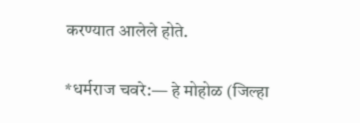करण्यात आलेले होते.

*धर्मराज चवरे:— हे मोहोळ (जिल्हा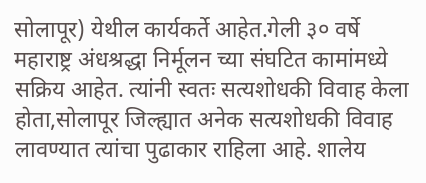सोलापूर) येथील कार्यकर्ते आहेत.गेली ३० वर्षे महाराष्ट्र अंधश्रद्धा निर्मूलन च्या संघटित कामांमध्ये सक्रिय आहेत. त्यांनी स्वतः सत्यशोधकी विवाह केला होता,सोलापूर जिल्ह्यात अनेक सत्यशोधकी विवाह लावण्यात त्यांचा पुढाकार राहिला आहे. शालेय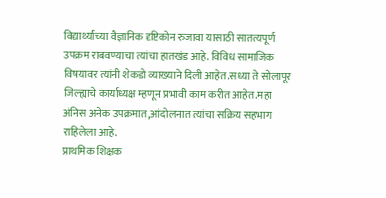विद्यार्थ्यांच्या वैज्ञानिक दृष्टिकोन रुजावा यासाठी सातत्यपूर्ण उपक्रम राबवण्याचा त्यांचा हातखंड आहे. विविध सामाजिक विषयावर त्यांनी शेकडो व्याख्याने दिली आहेत.सध्या ते सोलापूर जिल्ह्याचे कार्याध्यक्ष म्हणून प्रभावी काम करीत आहेत.महा अंनिस अनेक उपक्रमात,आंदोलनात त्यांचा सक्रिय सहभाग राहिलेला आहे.
प्राथमिक शिक्षक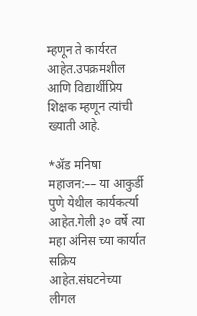म्हणून ते कार्यरत आहेत.उपक्रमशील आणि विद्यार्थीप्रिय शिक्षक म्हणून त्यांची ख्याती आहे.

*ॲड मनिषा महाजन:–– या आकुर्डी पुणे येथील कार्यकर्त्या आहेत.गेली ३० वर्षे त्या महा अंनिस च्या कार्यात सक्रिय आहेत.संघटनेच्या लीगल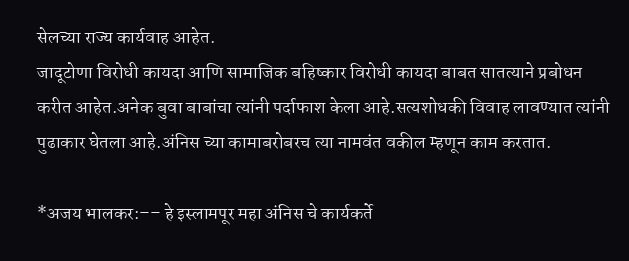सेलच्या राज्य कार्यवाह आहेत.
जादूटोणा विरोधी कायदा आणि सामाजिक बहिष्कार विरोधी कायदा बाबत सातत्याने प्रबोधन करीत आहेत.अनेक बुवा बाबांचा त्यांनी पर्दाफाश केला आहे.सत्यशोधकी विवाह लावण्यात त्यांनी पुढाकार घेतला आहे.अंनिस च्या कामाबरोबरच त्या नामवंत वकील म्हणून काम करतात.

*अजय भालकर:–– हे इस्लामपूर महा अंनिस चे कार्यकर्ते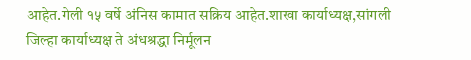आहेत.गेली १५ वर्षे अंनिस कामात सक्रिय आहेत.शाखा कार्याध्यक्ष,सांगली जिल्हा कार्याध्यक्ष ते अंधश्रद्धा निर्मूलन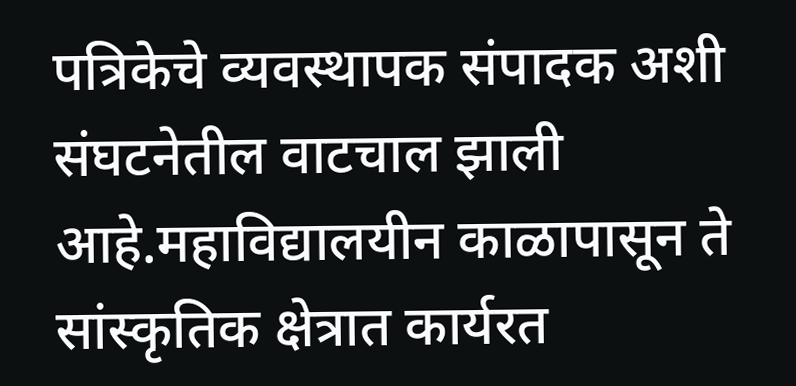पत्रिकेचे व्यवस्थापक संपादक अशी संघटनेतील वाटचाल झाली आहे.महाविद्यालयीन काळापासून ते सांस्कृतिक क्षेत्रात कार्यरत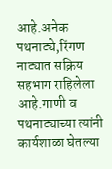आहे.अनेक पथनाट्ये,रिंगण नाट्यात सक्रिय सहभाग राहिलेला आहे.गाणी व पथनाट्याच्या त्यांनी कार्यशाळा घेतल्या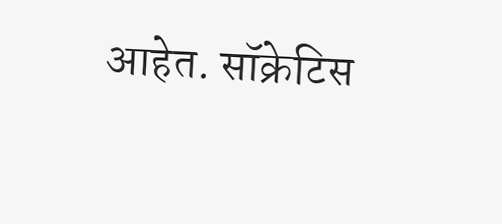आहेत. सॉक्रेटिस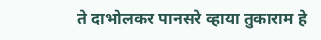ते दाभोलकर पानसरे व्हाया तुकाराम हे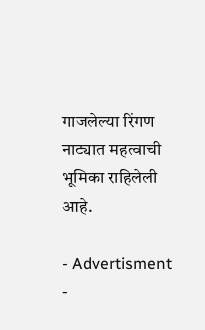गाजलेल्या रिंगण नाट्यात महत्वाची भूमिका राहिलेली आहे.

- Advertisment -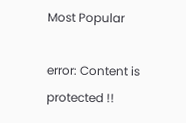Most Popular

error: Content is protected !!